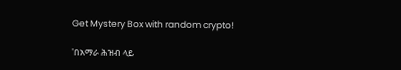Get Mystery Box with random crypto!

'በአማራ ሕዝብ ላይ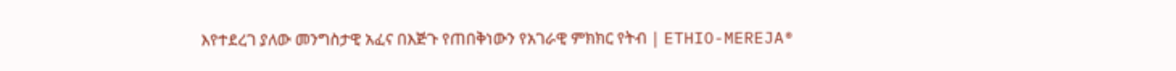እየተደረገ ያለው መንግስታዊ አፈና በእጅጉ የጠበቅነውን የአገራዊ ምክክር የትብ | ETHIO-MEREJA®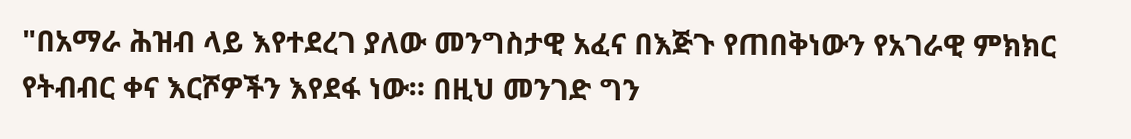"በአማራ ሕዝብ ላይ እየተደረገ ያለው መንግስታዊ አፈና በእጅጉ የጠበቅነውን የአገራዊ ምክክር የትብብር ቀና እርሾዎችን እየደፋ ነው። በዚህ መንገድ ግን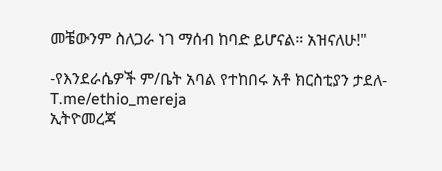መቼውንም ስለጋራ ነገ ማሰብ ከባድ ይሆናል። አዝናለሁ!"

-የእንደራሴዎች ም/ቤት አባል የተከበሩ አቶ ክርስቲያን ታደለ-
T.me/ethio_mereja
ኢትዮመረጃ